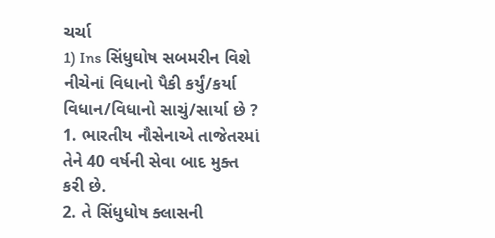ચર્ચા
1) Ins સિંધુઘોષ સબમરીન વિશે નીચેનાં વિધાનો પૈકી કર્યું/કર્યા વિધાન/વિધાનો સાચું/સાર્યા છે ?
1. ભારતીય નૌસેનાએ તાજેતરમાં તેને 40 વર્ષની સેવા બાદ મુક્ત કરી છે.
2. તે સિંધુધોષ ક્લાસની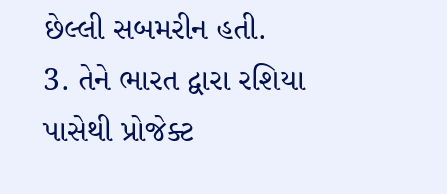છેલ્લી સબમરીન હતી.
3. તેને ભારત દ્વારા રશિયા પાસેથી પ્રોજેક્ટ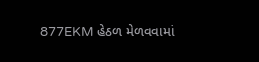877EKM હેઠળ મેળવવામાં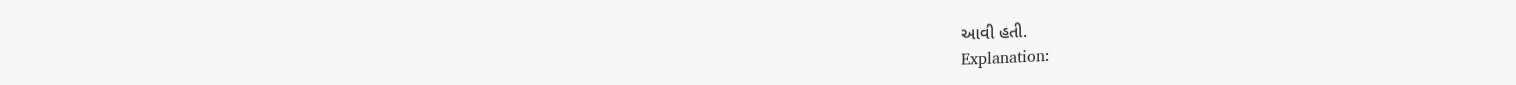આવી હતી.
Explanation: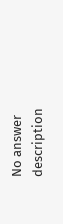No answer description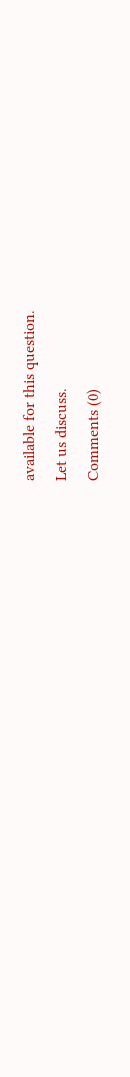available for this question.
Let us discuss.
Comments (0)